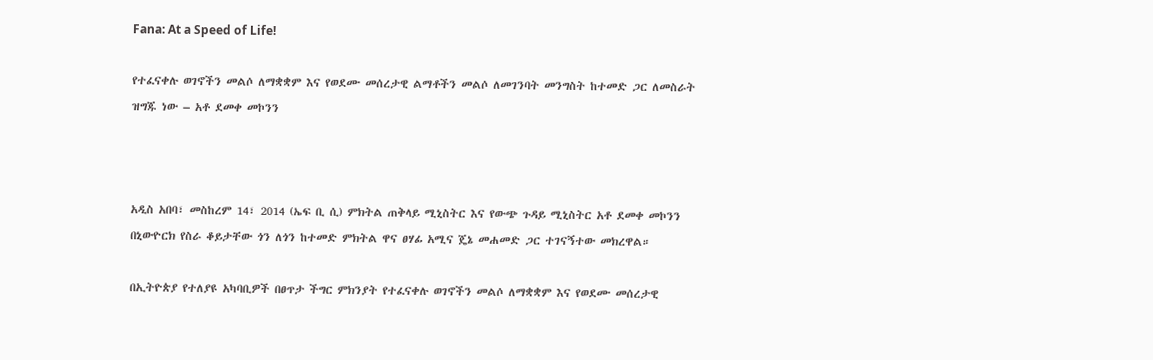Fana: At a Speed of Life!

የተፈናቀሉ ወገኖችን መልሶ ለማቋቋም እና የወደሙ መሰረታዊ ልማቶችን መልሶ ለመገንባት መንግስት ከተመድ ጋር ለመስራት ዝግጁ ነው – አቶ ደመቀ መኮንን



አዲስ አበባ፣ መስከረም 14፣ 2014 (ኤፍ ቢ ሲ) ምክትል ጠቅላይ ሚኒስትር እና የውጭ ጉዳይ ሚኒስትር አቶ ደመቀ መኮንን በኒውዮርክ የስራ ቆይታቸው ጎን ለጎን ከተመድ ምክትል ዋና ፀሃፊ አሚና ጄኔ መሐመድ ጋር ተገናኝተው መክረዋል።

በኢትዮጵያ የተለያዩ አካባቢዎች በፀጥታ ችግር ምክንያት የተፈናቀሉ ወገኖችን መልሶ ለማቋቋም እና የወደሙ መሰረታዊ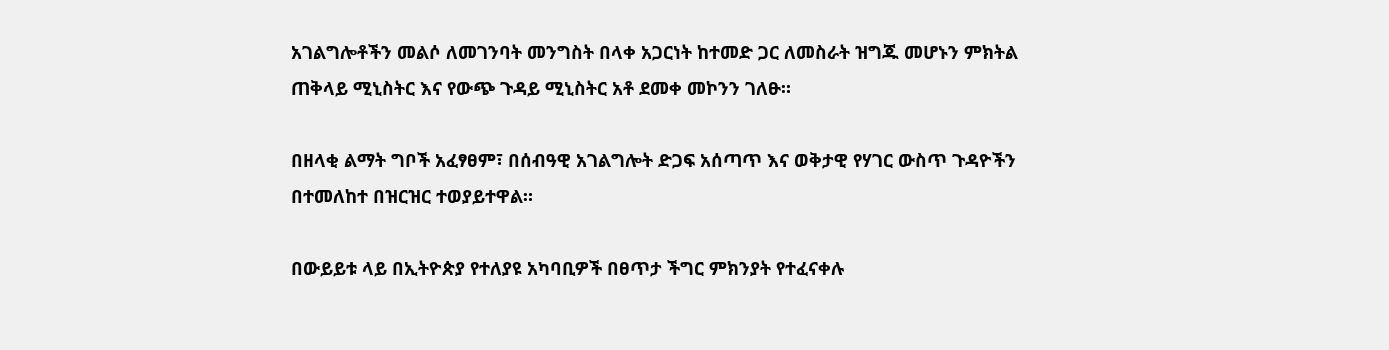አገልግሎቶችን መልሶ ለመገንባት መንግስት በላቀ አጋርነት ከተመድ ጋር ለመስራት ዝግጁ መሆኑን ምክትል ጠቅላይ ሚኒስትር እና የውጭ ጉዳይ ሚኒስትር አቶ ደመቀ መኮንን ገለፁ።

በዘላቂ ልማት ግቦች አፈፃፀም፣ በሰብዓዊ አገልግሎት ድጋፍ አሰጣጥ እና ወቅታዊ የሃገር ውስጥ ጉዳዮችን በተመለከተ በዝርዝር ተወያይተዋል።

በውይይቱ ላይ በኢትዮጵያ የተለያዩ አካባቢዎች በፀጥታ ችግር ምክንያት የተፈናቀሉ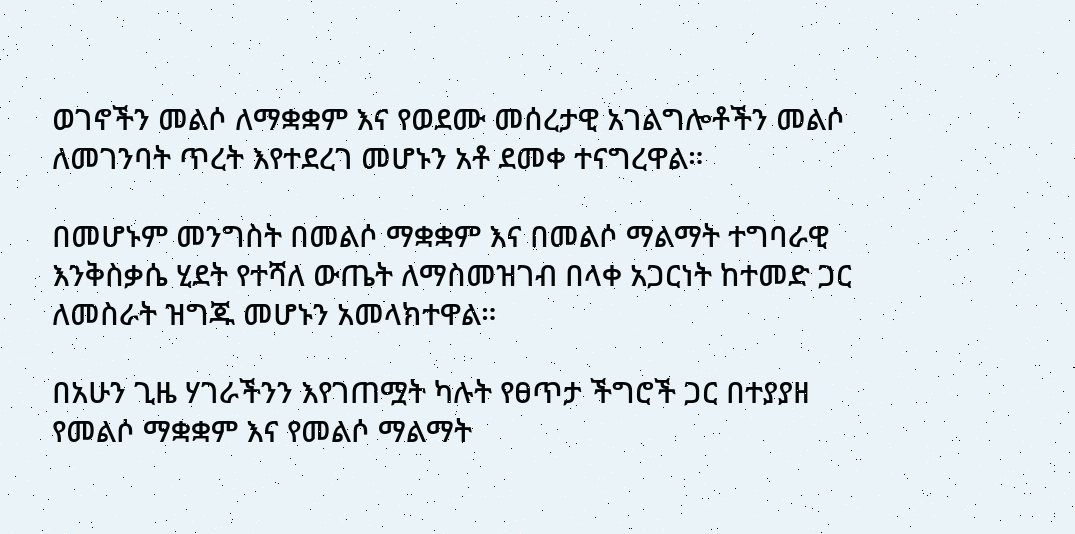ወገኖችን መልሶ ለማቋቋም እና የወደሙ መሰረታዊ አገልግሎቶችን መልሶ ለመገንባት ጥረት እየተደረገ መሆኑን አቶ ደመቀ ተናግረዋል።

በመሆኑም መንግስት በመልሶ ማቋቋም እና በመልሶ ማልማት ተግባራዊ እንቅስቃሴ ሂደት የተሻለ ውጤት ለማስመዝገብ በላቀ አጋርነት ከተመድ ጋር ለመስራት ዝግጁ መሆኑን አመላክተዋል።

በአሁን ጊዜ ሃገራችንን እየገጠሟት ካሉት የፀጥታ ችግሮች ጋር በተያያዘ የመልሶ ማቋቋም እና የመልሶ ማልማት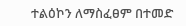ተልዕኮን ለማስፈፀም በተመድ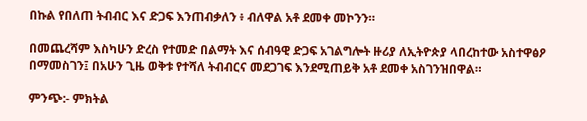በኩል የበለጠ ትብብር እና ድጋፍ እንጠብቃለን ፥ ብለዋል አቶ ደመቀ መኮንን።

በመጨረሻም እስካሁን ድረስ የተመድ በልማት እና ሰብዓዊ ድጋፍ አገልግሎት ዙሪያ ለኢትዮጵያ ላበረከተው አስተዋፅዖ በማመስገን፤ በአሁን ጊዜ ወቅቱ የተሻለ ትብብርና መደጋገፍ እንደሚጠይቅ አቶ ደመቀ አስገንዝበዋል።

ምንጭ:- ምክትል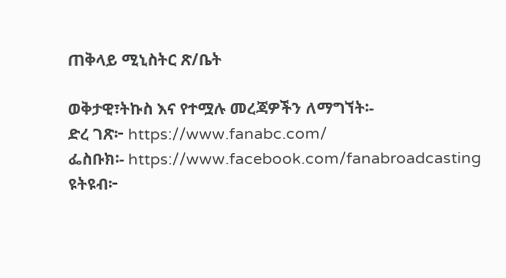ጠቅላይ ሚኒስትር ጽ/ቤት

ወቅታዊ፣ትኩስ እና የተሟሉ መረጃዎችን ለማግኘት፡-
ድረ ገጽ፦ https://www.fanabc.com/
ፌስቡክ፡- https://www.facebook.com/fanabroadcasting
ዩትዩብ፦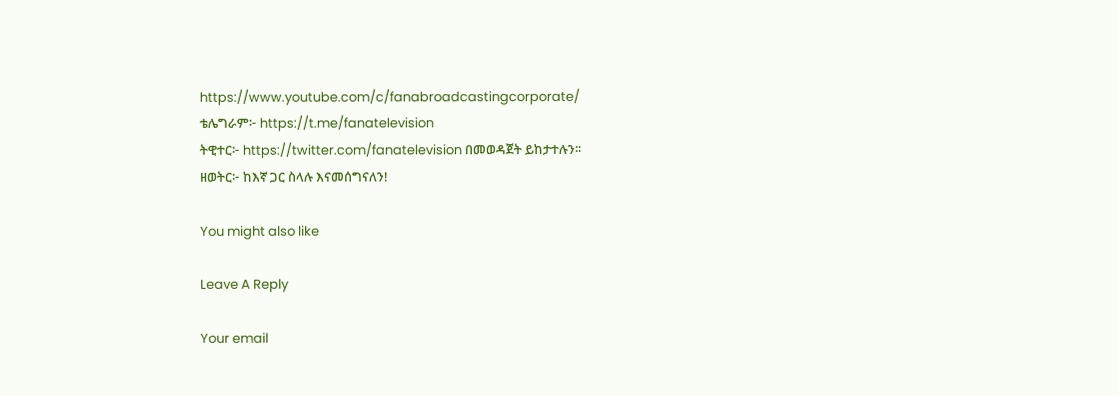https://www.youtube.com/c/fanabroadcastingcorporate/
ቴሌግራም፦ https://t.me/fanatelevision
ትዊተር፦ https://twitter.com/fanatelevision በመወዳጀት ይከታተሉን፡፡
ዘወትር፦ ከእኛ ጋር ስላሉ እናመሰግናለን!

You might also like

Leave A Reply

Your email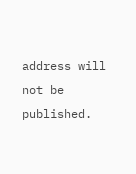address will not be published.